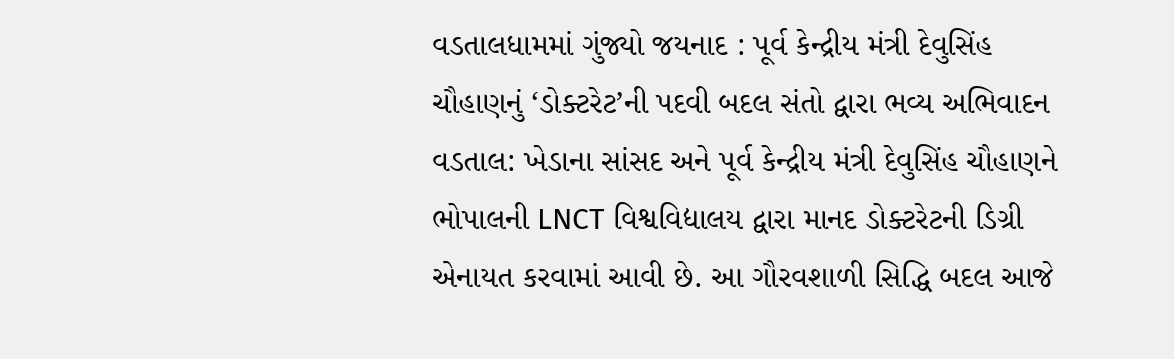વડતાલધામમાં ગુંજ્યો જયનાદ : પૂર્વ કેન્દ્રીય મંત્રી દેવુસિંહ ચૌહાણનું ‘ડોક્ટરેટ’ની પદવી બદલ સંતો દ્વારા ભવ્ય અભિવાદન
વડતાલ: ખેડાના સાંસદ અને પૂર્વ કેન્દ્રીય મંત્રી દેવુસિંહ ચૌહાણને ભોપાલની LNCT વિશ્વવિદ્યાલય દ્વારા માનદ ડોક્ટરેટની ડિગ્રી એનાયત કરવામાં આવી છે. આ ગૌરવશાળી સિદ્ધિ બદલ આજે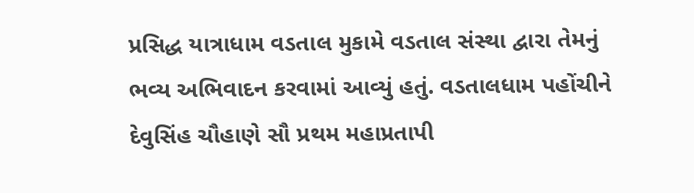પ્રસિદ્ધ યાત્રાધામ વડતાલ મુકામે વડતાલ સંસ્થા દ્વારા તેમનું ભવ્ય અભિવાદન કરવામાં આવ્યું હતું. વડતાલધામ પહોંચીને દેવુસિંહ ચૌહાણે સૌ પ્રથમ મહાપ્રતાપી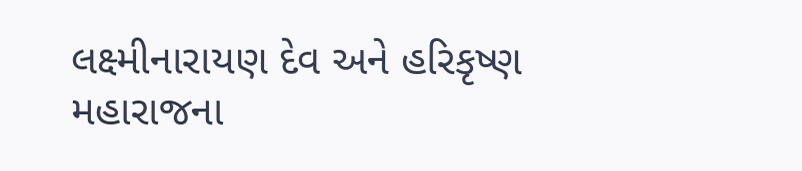લક્ષ્મીનારાયણ દેવ અને હરિકૃષ્ણ મહારાજના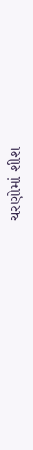ચરણોમાં શીશ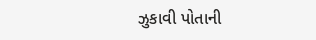ઝુકાવી પોતાની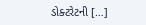ડોક્ટરેટની […]